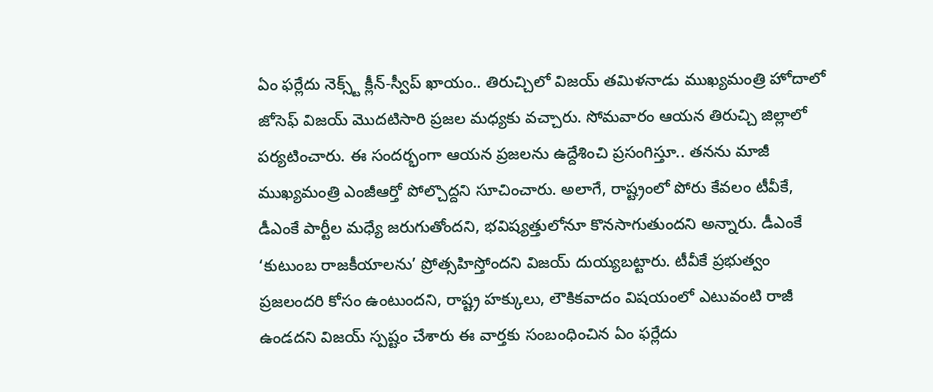ఏం ఫర్లేదు నెక్స్ట్ క్లీన్-స్వీప్ ఖాయం.. తిరుచ్చిలో విజయ్ తమిళనాడు ముఖ్యమంత్రి హోదాలో జోసెఫ్ విజయ్ మొదటిసారి ప్రజల మధ్యకు వచ్చారు. సోమవారం ఆయన తిరుచ్చి జిల్లాలో పర్యటించారు. ఈ సందర్భంగా ఆయన ప్రజలను ఉద్దేశించి ప్రసంగిస్తూ.. తనను మాజీ ముఖ్యమంత్రి ఎంజీఆర్తో పోల్చొద్దని సూచించారు. అలాగే, రాష్ట్రంలో పోరు కేవలం టీవీకే, డీఎంకే పార్టీల మధ్యే జరుగుతోందని, భవిష్యత్తులోనూ కొనసాగుతుందని అన్నారు. డీఎంకే ‘కుటుంబ రాజకీయాలను’ ప్రోత్సహిస్తోందని విజయ్ దుయ్యబట్టారు. టీవీకే ప్రభుత్వం ప్రజలందరి కోసం ఉంటుందని, రాష్ట్ర హక్కులు, లౌకికవాదం విషయంలో ఎటువంటి రాజీ ఉండదని విజయ్ స్పష్టం చేశారు ఈ వార్తకు సంబంధించిన ఏం ఫర్లేదు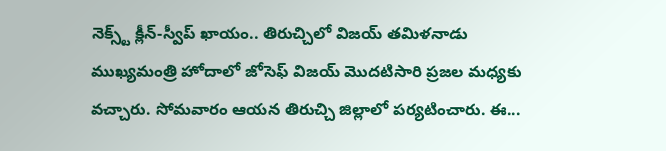నెక్స్ట్ క్లీన్-స్వీప్ ఖాయం.. తిరుచ్చిలో విజయ్ తమిళనాడు ముఖ్యమంత్రి హోదాలో జోసెఫ్ విజయ్ మొదటిసారి ప్రజల మధ్యకు వచ్చారు. సోమవారం ఆయన తిరుచ్చి జిల్లాలో పర్యటించారు. ఈ...